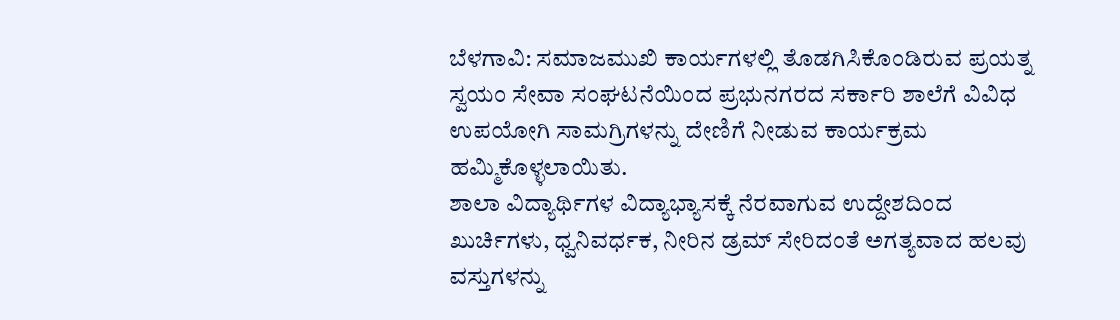ಬೆಳಗಾವಿ: ಸಮಾಜಮುಖಿ ಕಾರ್ಯಗಳಲ್ಲಿ ತೊಡಗಿಸಿಕೊಂಡಿರುವ ಪ್ರಯತ್ನ ಸ್ವಯಂ ಸೇವಾ ಸಂಘಟನೆಯಿಂದ ಪ್ರಭುನಗರದ ಸರ್ಕಾರಿ ಶಾಲೆಗೆ ವಿವಿಧ ಉಪಯೋಗಿ ಸಾಮಗ್ರಿಗಳನ್ನು ದೇಣಿಗೆ ನೀಡುವ ಕಾರ್ಯಕ್ರಮ ಹಮ್ಮಿಕೊಳ್ಳಲಾಯಿತು.
ಶಾಲಾ ವಿದ್ಯಾರ್ಥಿಗಳ ವಿದ್ಯಾಭ್ಯಾಸಕ್ಕೆ ನೆರವಾಗುವ ಉದ್ದೇಶದಿಂದ ಖುರ್ಚಿಗಳು, ಧ್ವನಿವರ್ಧಕ, ನೀರಿನ ಡ್ರಮ್ ಸೇರಿದಂತೆ ಅಗತ್ಯವಾದ ಹಲವು ವಸ್ತುಗಳನ್ನು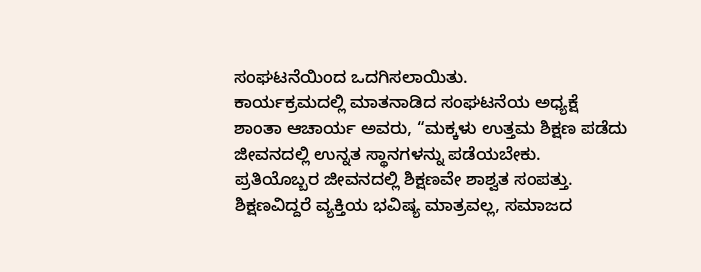ಸಂಘಟನೆಯಿಂದ ಒದಗಿಸಲಾಯಿತು.
ಕಾರ್ಯಕ್ರಮದಲ್ಲಿ ಮಾತನಾಡಿದ ಸಂಘಟನೆಯ ಅಧ್ಯಕ್ಷೆ ಶಾಂತಾ ಆಚಾರ್ಯ ಅವರು, “ಮಕ್ಕಳು ಉತ್ತಮ ಶಿಕ್ಷಣ ಪಡೆದು ಜೀವನದಲ್ಲಿ ಉನ್ನತ ಸ್ಥಾನಗಳನ್ನು ಪಡೆಯಬೇಕು. ಪ್ರತಿಯೊಬ್ಬರ ಜೀವನದಲ್ಲಿ ಶಿಕ್ಷಣವೇ ಶಾಶ್ವತ ಸಂಪತ್ತು. ಶಿಕ್ಷಣವಿದ್ದರೆ ವ್ಯಕ್ತಿಯ ಭವಿಷ್ಯ ಮಾತ್ರವಲ್ಲ, ಸಮಾಜದ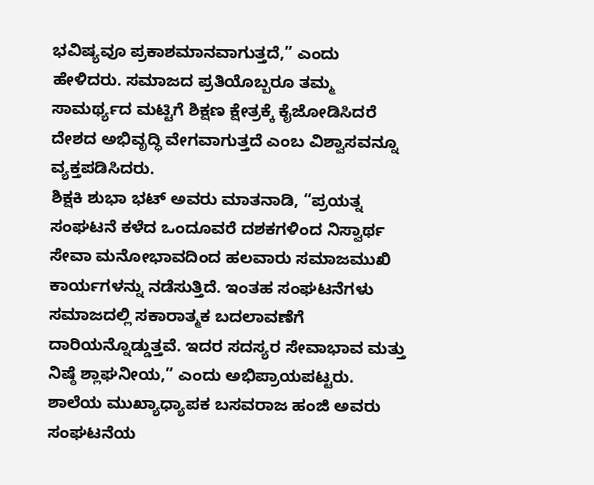ಭವಿಷ್ಯವೂ ಪ್ರಕಾಶಮಾನವಾಗುತ್ತದೆ,” ಎಂದು ಹೇಳಿದರು. ಸಮಾಜದ ಪ್ರತಿಯೊಬ್ಬರೂ ತಮ್ಮ ಸಾಮರ್ಥ್ಯದ ಮಟ್ಟಿಗೆ ಶಿಕ್ಷಣ ಕ್ಷೇತ್ರಕ್ಕೆ ಕೈಜೋಡಿಸಿದರೆ ದೇಶದ ಅಭಿವೃದ್ಧಿ ವೇಗವಾಗುತ್ತದೆ ಎಂಬ ವಿಶ್ವಾಸವನ್ನೂ ವ್ಯಕ್ತಪಡಿಸಿದರು.
ಶಿಕ್ಷಕಿ ಶುಭಾ ಭಟ್ ಅವರು ಮಾತನಾಡಿ, “ಪ್ರಯತ್ನ ಸಂಘಟನೆ ಕಳೆದ ಒಂದೂವರೆ ದಶಕಗಳಿಂದ ನಿಸ್ವಾರ್ಥ ಸೇವಾ ಮನೋಭಾವದಿಂದ ಹಲವಾರು ಸಮಾಜಮುಖಿ ಕಾರ್ಯಗಳನ್ನು ನಡೆಸುತ್ತಿದೆ. ಇಂತಹ ಸಂಘಟನೆಗಳು ಸಮಾಜದಲ್ಲಿ ಸಕಾರಾತ್ಮಕ ಬದಲಾವಣೆಗೆ ದಾರಿಯನ್ನೊಡ್ಡುತ್ತವೆ. ಇದರ ಸದಸ್ಯರ ಸೇವಾಭಾವ ಮತ್ತು ನಿಷ್ಠೆ ಶ್ಲಾಘನೀಯ,” ಎಂದು ಅಭಿಪ್ರಾಯಪಟ್ಟರು.
ಶಾಲೆಯ ಮುಖ್ಯಾಧ್ಯಾಪಕ ಬಸವರಾಜ ಹಂಜಿ ಅವರು ಸಂಘಟನೆಯ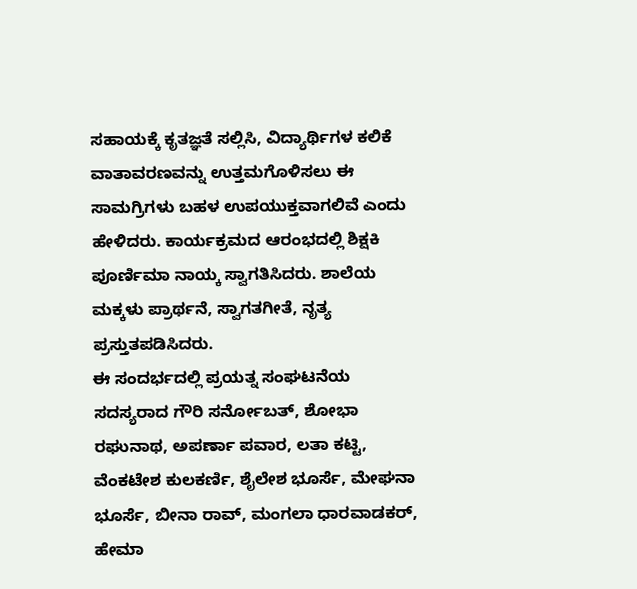ಸಹಾಯಕ್ಕೆ ಕೃತಜ್ಞತೆ ಸಲ್ಲಿಸಿ, ವಿದ್ಯಾರ್ಥಿಗಳ ಕಲಿಕೆ ವಾತಾವರಣವನ್ನು ಉತ್ತಮಗೊಳಿಸಲು ಈ ಸಾಮಗ್ರಿಗಳು ಬಹಳ ಉಪಯುಕ್ತವಾಗಲಿವೆ ಎಂದು ಹೇಳಿದರು. ಕಾರ್ಯಕ್ರಮದ ಆರಂಭದಲ್ಲಿ ಶಿಕ್ಷಕಿ ಪೂರ್ಣಿಮಾ ನಾಯ್ಕ ಸ್ವಾಗತಿಸಿದರು. ಶಾಲೆಯ ಮಕ್ಕಳು ಪ್ರಾರ್ಥನೆ, ಸ್ವಾಗತಗೀತೆ, ನೃತ್ಯ ಪ್ರಸ್ತುತಪಡಿಸಿದರು.
ಈ ಸಂದರ್ಭದಲ್ಲಿ ಪ್ರಯತ್ನ ಸಂಘಟನೆಯ ಸದಸ್ಯರಾದ ಗೌರಿ ಸರ್ನೋಬತ್, ಶೋಭಾ ರಘುನಾಥ, ಅಪರ್ಣಾ ಪವಾರ, ಲತಾ ಕಟ್ಟಿ, ವೆಂಕಟೇಶ ಕುಲಕರ್ಣಿ, ಶೈಲೇಶ ಭೂರ್ಸೆ, ಮೇಘನಾ ಭೂರ್ಸೆ, ಬೀನಾ ರಾವ್, ಮಂಗಲಾ ಧಾರವಾಡಕರ್, ಹೇಮಾ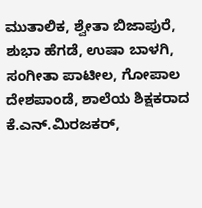ಮುತಾಲಿಕ, ಶ್ವೇತಾ ಬಿಜಾಪುರೆ, ಶುಭಾ ಹೆಗಡೆ, ಉಷಾ ಬಾಳಗಿ, ಸಂಗೀತಾ ಪಾಟೀಲ, ಗೋಪಾಲ ದೇಶಪಾಂಡೆ, ಶಾಲೆಯ ಶಿಕ್ಷಕರಾದ ಕೆ.ಎನ್.ಮಿರಜಕರ್,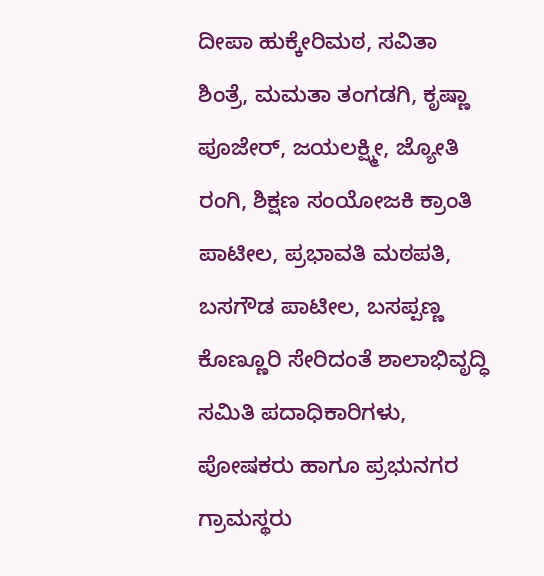ದೀಪಾ ಹುಕ್ಕೇರಿಮಠ, ಸವಿತಾ ಶಿಂತ್ರೆ, ಮಮತಾ ತಂಗಡಗಿ, ಕೃಷ್ಣಾ ಪೂಜೇರ್, ಜಯಲಕ್ಷ್ಮೀ, ಜ್ಯೋತಿ ರಂಗಿ, ಶಿಕ್ಷಣ ಸಂಯೋಜಕಿ ಕ್ರಾಂತಿ ಪಾಟೀಲ, ಪ್ರಭಾವತಿ ಮಠಪತಿ, ಬಸಗೌಡ ಪಾಟೀಲ, ಬಸಪ್ಪಣ್ಣ ಕೊಣ್ಣೂರಿ ಸೇರಿದಂತೆ ಶಾಲಾಭಿವೃದ್ಧಿ ಸಮಿತಿ ಪದಾಧಿಕಾರಿಗಳು, ಪೋಷಕರು ಹಾಗೂ ಪ್ರಭುನಗರ ಗ್ರಾಮಸ್ಥರು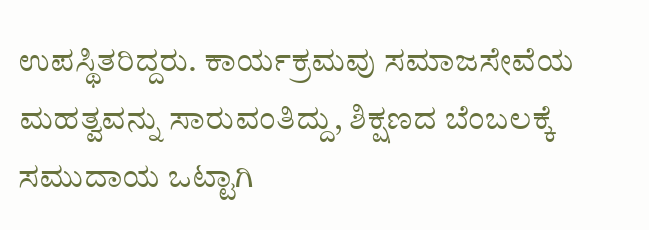ಉಪಸ್ಥಿತರಿದ್ದರು. ಕಾರ್ಯಕ್ರಮವು ಸಮಾಜಸೇವೆಯ ಮಹತ್ವವನ್ನು ಸಾರುವಂತಿದ್ದು, ಶಿಕ್ಷಣದ ಬೆಂಬಲಕ್ಕೆ ಸಮುದಾಯ ಒಟ್ಟಾಗಿ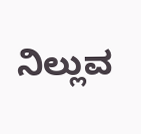ನಿಲ್ಲುವ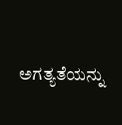ಅಗತ್ಯತೆಯನ್ನು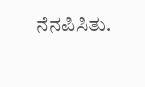ನೆನಪಿಸಿತು.